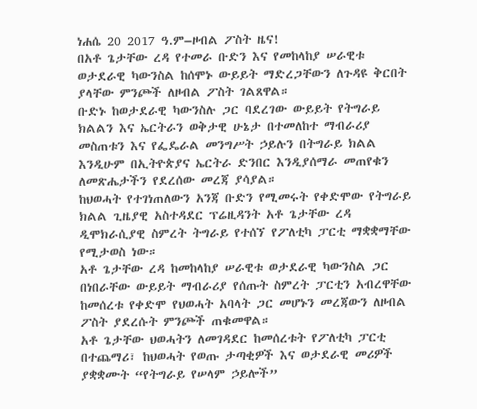ነሐሴ 20 2017 ዓ.ም–ዞብል ፖስት ዜና!
በአቶ ጌታቸው ረዳ የተመራ ቡድን እና የመከላከያ ሠራዊቱ ወታደራዊ ካውንስል ከሰሞኑ ውይይት ማድረጋቸውን ለጉዳዩ ቅርበት ያላቸው ምንጮች ለዞብል ፖስት ገልጸዋል።
ቡድኑ ከወታደራዊ ካውንስሉ ጋር ባደረገው ውይይት የትግራይ ክልልን እና ኤርትራን ወቅታዊ ሁኔታ በተመለከተ ማብራሪያ መስጠቱን እና የፌዴራል መንግሥት ኃይሉን በትግራይ ክልል እንዲሁም በኢትዮጵያና ኤርትራ ድንበር እንዲያሰማራ መጠየቁን ለመጽሔታችን የደረሰው መረጃ ያሳያል።
ከህወሓት የተገነጠለውን አንጃ ቡድን የሚመሩት የቀድሞው የትግራይ ክልል ጊዜያዊ አስተዳደር ፕሬዚዳንት አቶ ጌታቸው ረዳ ዲሞክራሲያዊ ስምረት ትግራይ የተሰኘ የፖለቲካ ፓርቲ ማቋቋማቸው የሚታወስ ነው።
አቶ ጌታቸው ረዳ ከመከላከያ ሠራዊቱ ወታደራዊ ካውንስል ጋር በነበራቸው ውይይት ማብራሪያ የሰጡት ስምረት ፓርቲን አብረዋቸው ከመሰረቱ የቀድሞ የህወሓት አባላት ጋር መሆኑን መረጃውን ለዞብል ፖስት ያደረሱት ምንጮች ጠቁመዋል።
አቶ ጌታቸው ህወሓትን ለመገዳደር ከመሰረቱት የፖለቲካ ፓርቲ በተጨማሪ፣ ከህወሓት የወጡ ታጣቂዎች እና ወታደራዊ መሪዎች ያቋቋሙት “የትግራይ የሠላም ኃይሎች”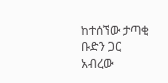ከተሰኘው ታጣቂ ቡድን ጋር አብረው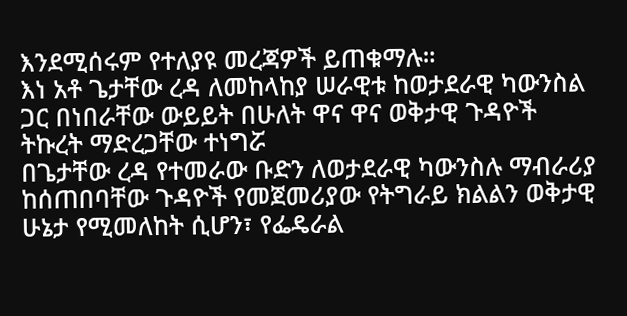እንደሚሰሩም የተለያዩ መረጃዎች ይጠቁማሉ።
እነ አቶ ጌታቸው ረዳ ለመከላከያ ሠራዊቱ ከወታደራዊ ካውንስል ጋር በነበራቸው ውይይት በሁለት ዋና ዋና ወቅታዊ ጉዳዮች ትኩረት ማድረጋቸው ተነግሯ
በጌታቸው ረዳ የተመራው ቡድን ለወታደራዊ ካውንስሉ ማብራሪያ ከሰጠበባቸው ጉዳዮች የመጀመሪያው የትግራይ ክልልን ወቅታዊ ሁኔታ የሚመለከት ሲሆን፣ የፌዴራል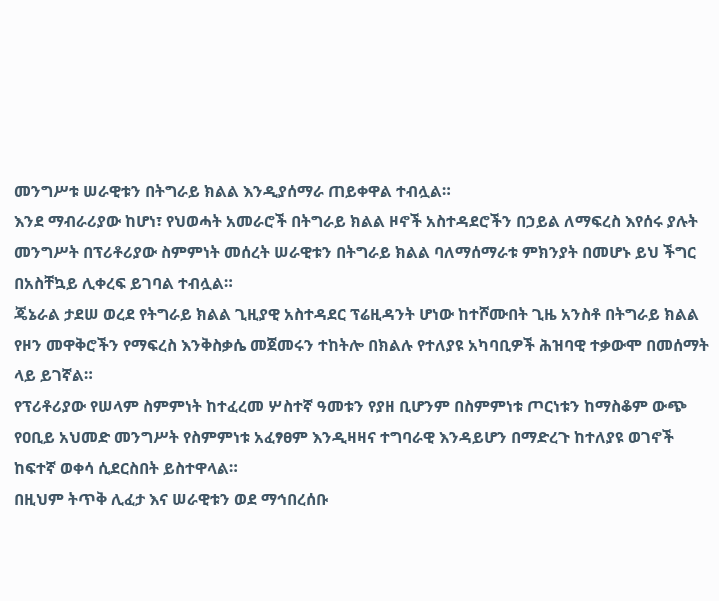መንግሥቱ ሠራዊቱን በትግራይ ክልል እንዲያሰማራ ጠይቀዋል ተብሏል።
እንደ ማብራሪያው ከሆነ፣ የህወሓት አመራሮች በትግራይ ክልል ዞኖች አስተዳደሮችን በኃይል ለማፍረስ እየሰሩ ያሉት መንግሥት በፕሪቶሪያው ስምምነት መሰረት ሠራዊቱን በትግራይ ክልል ባለማሰማራቱ ምክንያት በመሆኑ ይህ ችግር በአስቸኳይ ሊቀረፍ ይገባል ተብሏል።
ጄኔራል ታደሠ ወረደ የትግራይ ክልል ጊዚያዊ አስተዳደር ፕሬዚዳንት ሆነው ከተሾሙበት ጊዜ አንስቶ በትግራይ ክልል የዞን መዋቅሮችን የማፍረስ እንቅስቃሴ መጀመሩን ተከትሎ በክልሉ የተለያዩ አካባቢዎች ሕዝባዊ ተቃውሞ በመሰማት ላይ ይገኛል።
የፕሪቶሪያው የሠላም ስምምነት ከተፈረመ ሦስተኛ ዓመቱን የያዘ ቢሆንም በስምምነቱ ጦርነቱን ከማስቆም ውጭ የዐቢይ አህመድ መንግሥት የስምምነቱ አፈፃፀም እንዲዛዛና ተግባራዊ እንዳይሆን በማድረጉ ከተለያዩ ወገኖች ከፍተኛ ወቀሳ ሲደርስበት ይስተዋላል።
በዚህም ትጥቅ ሊፈታ እና ሠራዊቱን ወደ ማኅበረሰቡ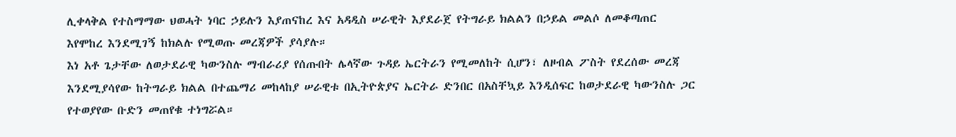ሊቀላቅል የተስማማው ህወሓት ነባር ኃይሉን እያጠናከረ እና አዳዲስ ሠራዊት እያደራጀ የትግራይ ክልልን በኃይል መልሶ ለመቆጣጠር እየሞከረ እንደሚገኝ ከክልሉ የሚወጡ መረጃዎች ያሳያሉ።
እነ አቶ ጌታቸው ለወታደራዊ ካውንስሉ ማብራሪያ የሰጡበት ሌላኛው ጉዳይ ኤርትራን የሚመለከት ሲሆን፣ ለዞብል ፖስት የደረሰው መረጃ እንደሚያሳየው ከትግራይ ክልል በተጨማሪ መከላከያ ሠራዊቱ በኢትዮጵያና ኤርትራ ድንበር በአስቸኳይ እንዲሰፍር ከወታደራዊ ካውንስሉ ጋር የተወያየው ቡድን መጠየቁ ተነግሯል።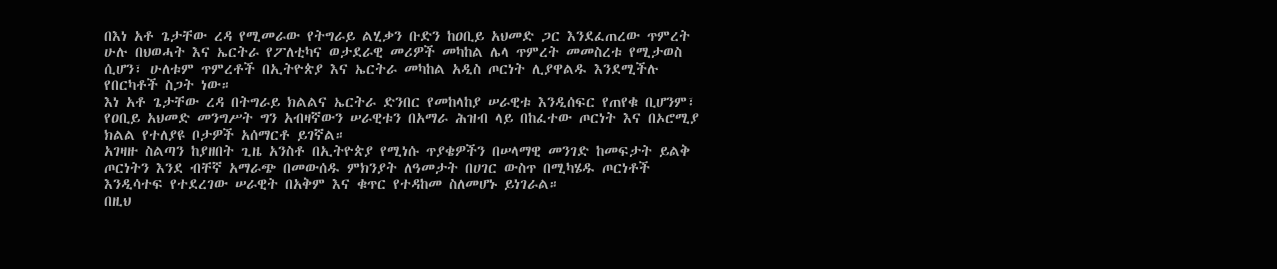በእነ አቶ ጌታቸው ረዳ የሚመራው የትግራይ ልሂቃን ቡድን ከዐቢይ አህመድ ጋር እንደፈጠረው ጥምረት ሁሉ በህወሓት እና ኤርትራ የፖለቲካና ወታደራዊ መሪዎች መካከል ሌላ ጥምረት መመስረቱ የሚታወስ ሲሆን፣ ሁለቱም ጥምረቶች በኢትዮጵያ እና ኤርትራ መካከል አዲስ ጦርነት ሊያዋልዱ እንደሚችሉ የበርካቶች ስጋት ነው።
እነ አቶ ጌታቸው ረዳ በትግራይ ክልልና ኤርትራ ድንበር የመከላከያ ሠራዊቱ እንዲሰፍር የጠየቁ ቢሆንም፣ የዐቢይ አህመድ መንግሥት ግን አብዛኛውን ሠራዊቱን በአማራ ሕዝብ ላይ በከፈተው ጦርነት እና በኦሮሚያ ክልል የተለያዩ ቦታዎች አሰማርቶ ይገኛል።
አገዛዙ ስልጣን ከያዘበት ጊዜ አንስቶ በኢትዮጵያ የሚነሱ ጥያቄዎችን በሠላማዊ መንገድ ከመፍታት ይልቅ ጦርነትን እንደ ብቸኛ አማራጭ በመውሰዱ ምክንያት ለዓመታት በሀገር ውስጥ በሚካሄዱ ጦርነቶች እንዲሳተፍ የተደረገው ሠራዊት በአቅም እና ቁጥር የተዳከመ ስለመሆኑ ይነገራል።
በዚህ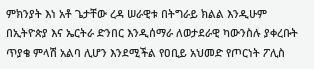ምክንያት እነ አቶ ጌታቸው ረዳ ሠራዊቱ በትግራይ ክልል እንዲሁም በኢትዮጵያ እና ኤርትራ ድንበር እንዲሰማራ ለወታደራዊ ካውንስሉ ያቀረቡት ጥያቄ ምላሽ አልባ ሊሆን እንደሚችል የዐቢይ አህመድ የጦርነት ፖሊስ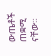ውጤቶች ጠቋሚ ናቸው።